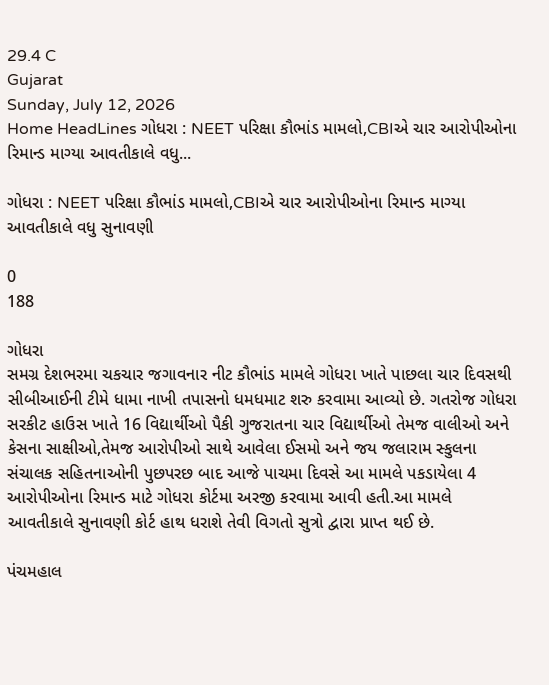29.4 C
Gujarat
Sunday, July 12, 2026
Home HeadLines ગોધરા : NEET પરિક્ષા કૌભાંડ મામલો,CBIએ ચાર આરોપીઓના રિમાન્ડ માગ્યા આવતીકાલે વધુ...

ગોધરા : NEET પરિક્ષા કૌભાંડ મામલો,CBIએ ચાર આરોપીઓના રિમાન્ડ માગ્યા આવતીકાલે વધુ સુનાવણી

0
188

ગોધરા
સમગ્ર દેશભરમા ચકચાર જગાવનાર નીટ કૌભાંડ મામલે ગોધરા ખાતે પાછલા ચાર દિવસથી સીબીઆઈની ટીમે ધામા નાખી તપાસનો ધમધમાટ શરુ કરવામા આવ્યો છે. ગતરોજ ગોધરા સરકીટ હાઉસ ખાતે 16 વિદ્યાર્થીઓ પૈકી ગુજરાતના ચાર વિદ્યાર્થીઓ તેમજ વાલીઓ અને કેસના સાક્ષીઓ,તેમજ આરોપીઓ સાથે આવેલા ઈસમો અને જય જલારામ સ્કુલના સંચાલક સહિતનાઓની પુછપરછ બાદ આજે પાચમા દિવસે આ મામલે પકડાયેલા 4 આરોપીઓના રિમાન્ડ માટે ગોધરા કોર્ટમા અરજી કરવામા આવી હતી.આ મામલે આવતીકાલે સુનાવણી કોર્ટ હાથ ધરાશે તેવી વિગતો સુત્રો દ્વારા પ્રાપ્ત થઈ છે.

પંચમહાલ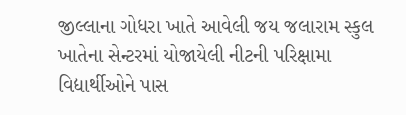જીલ્લાના ગોધરા ખાતે આવેલી જય જલારામ સ્કુલ ખાતેના સેન્ટરમાં યોજાયેલી નીટની પરિક્ષામા વિદ્યાર્થીઓને પાસ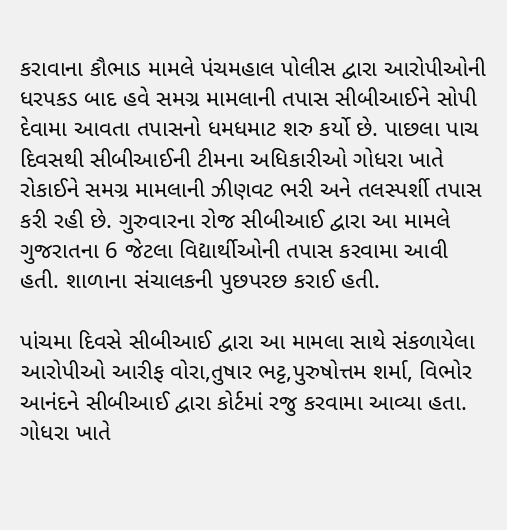કરાવાના કૌભાડ મામલે પંચમહાલ પોલીસ દ્વારા આરોપીઓની ધરપકડ બાદ હવે સમગ્ર મામલાની તપાસ સીબીઆઈને સોપી દેવામા આવતા તપાસનો ધમધમાટ શરુ કર્યો છે. પાછલા પાચ દિવસથી સીબીઆઈની ટીમના અધિકારીઓ ગોધરા ખાતે રોકાઈને સમગ્ર મામલાની ઝીણવટ ભરી અને તલસ્પર્શી તપાસ કરી રહી છે. ગુરુવારના રોજ સીબીઆઈ દ્વારા આ મામલે ગુજરાતના 6 જેટલા વિદ્યાર્થીઓની તપાસ કરવામા આવી હતી. શાળાના સંચાલકની પુછપરછ કરાઈ હતી.

પાંચમા દિવસે સીબીઆઈ દ્વારા આ મામલા સાથે સંકળાયેલા આરોપીઓ આરીફ વોરા,તુષાર ભટ્ટ,પુરુષોત્તમ શર્મા, વિભોર આનંદને સીબીઆઈ દ્વારા કોર્ટમાં રજુ કરવામા આવ્યા હતા. ગોધરા ખાતે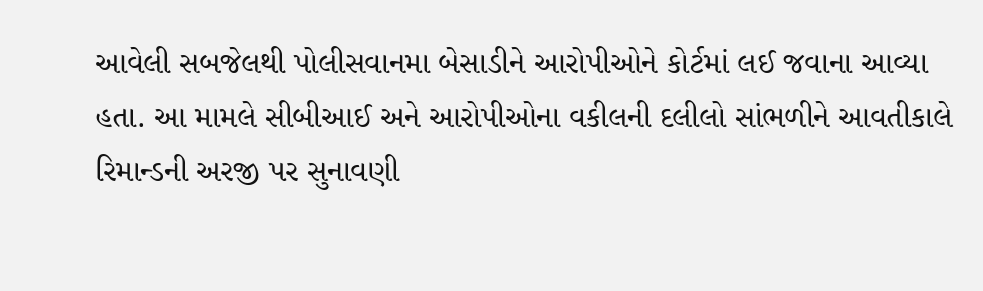આવેલી સબજેલથી પોલીસવાનમા બેસાડીને આરોપીઓને કોર્ટમાં લઈ જવાના આવ્યા હતા. આ મામલે સીબીઆઈ અને આરોપીઓના વકીલની દલીલો સાંભળીને આવતીકાલે રિમાન્ડની અરજી પર સુનાવણી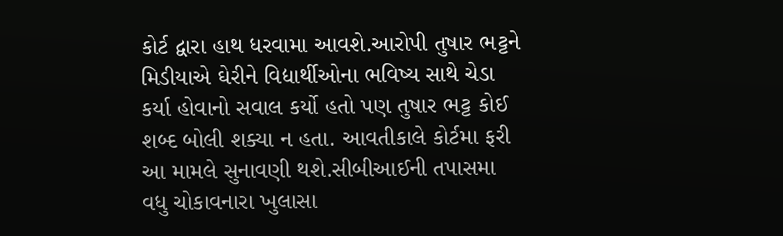કોર્ટ દ્વારા હાથ ધરવામા આવશે.આરોપી તુષાર ભટ્ટને મિડીયાએ ઘેરીને વિદ્યાર્થીઓના ભવિષ્ય સાથે ચેડા કર્યા હોવાનો સવાલ કર્યો હતો પણ તુષાર ભટ્ટ કોઈ શબ્દ બોલી શક્યા ન હતા. આવતીકાલે કોર્ટમા ફરી આ મામલે સુનાવણી થશે.સીબીઆઈની તપાસમા વધુ ચોકાવનારા ખુલાસા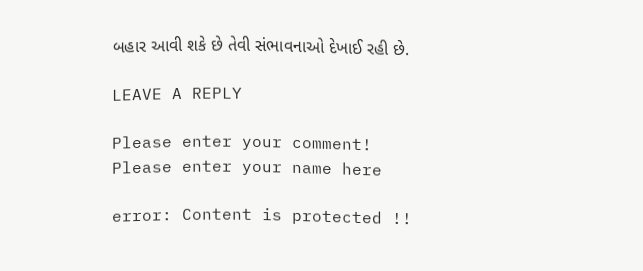બહાર આવી શકે છે તેવી સંભાવનાઓ દેખાઈ રહી છે.

LEAVE A REPLY

Please enter your comment!
Please enter your name here

error: Content is protected !!